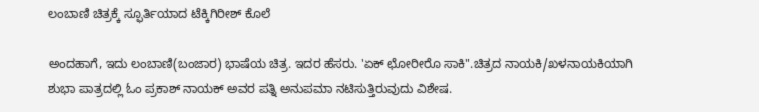ಲಂಬಾಣಿ ಚಿತ್ರಕ್ಕೆ ಸ್ಫೂರ್ತಿಯಾದ ಟೆಕ್ಕಿಗಿರೀಶ್ ಕೊಲೆ

ಅಂದಹಾಗೆ, ಇದು ಲಂಬಾಣಿ(ಬಂಜಾರ) ಭಾಷೆಯ ಚಿತ್ರ. ಇದರ ಹೆಸರು. 'ಏಕ್ ಛೋರೀರೊ ಸಾಕಿ".ಚಿತ್ರದ ನಾಯಕಿ/ಖಳನಾಯಕಿಯಾಗಿ ಶುಭಾ ಪಾತ್ರದಲ್ಲಿ ಓಂ ಪ್ರಕಾಶ್ ನಾಯಕ್ ಅವರ ಪತ್ನಿ ಅನುಪಮಾ ನಟಿಸುತ್ತಿರುವುದು ವಿಶೇಷ.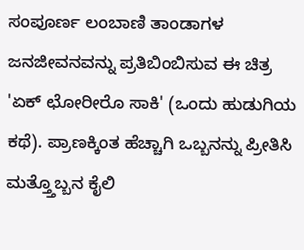ಸಂಪೂರ್ಣ ಲಂಬಾಣಿ ತಾಂಡಾಗಳ ಜನಜೀವನವನ್ನು ಪ್ರತಿಬಿಂಬಿಸುವ ಈ ಚಿತ್ರ 'ಏಕ್ ಛೋರೀರೊ ಸಾಕಿ' (ಒಂದು ಹುಡುಗಿಯ ಕಥೆ). ಪ್ರಾಣಕ್ಕಿಂತ ಹೆಚ್ಚಾಗಿ ಒಬ್ಬನನ್ನು ಪ್ರೀತಿಸಿ ಮತ್ತ್ತೊಬ್ಬನ ಕೈಲಿ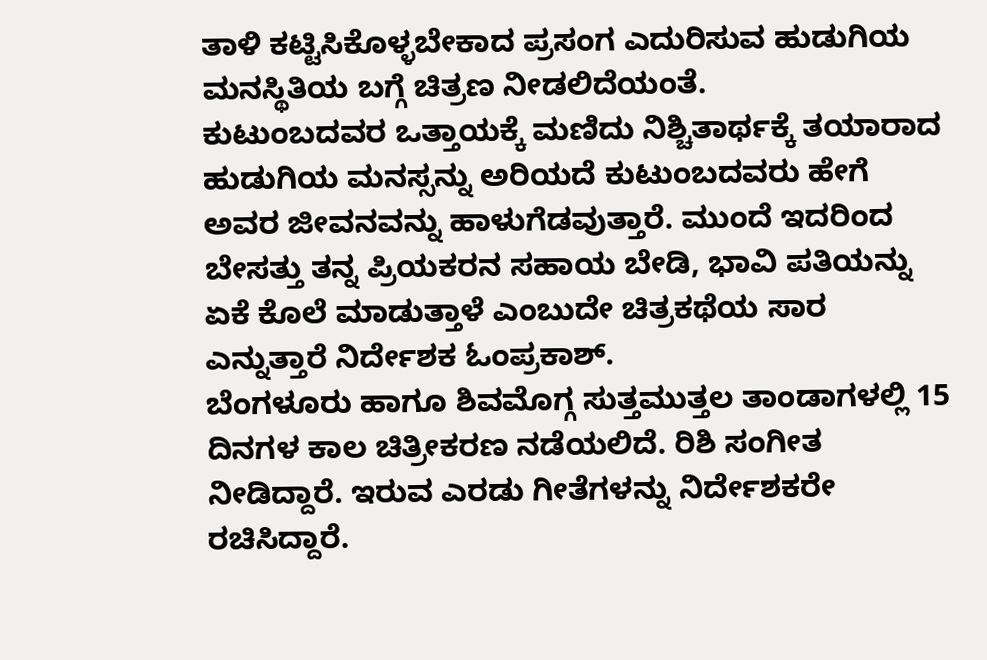ತಾಳಿ ಕಟ್ಟಿಸಿಕೊಳ್ಳಬೇಕಾದ ಪ್ರಸಂಗ ಎದುರಿಸುವ ಹುಡುಗಿಯ ಮನಸ್ಥಿತಿಯ ಬಗ್ಗೆ ಚಿತ್ರಣ ನೀಡಲಿದೆಯಂತೆ.
ಕುಟುಂಬದವರ ಒತ್ತಾಯಕ್ಕೆ ಮಣಿದು ನಿಶ್ಚಿತಾರ್ಥಕ್ಕೆ ತಯಾರಾದ ಹುಡುಗಿಯ ಮನಸ್ಸನ್ನು ಅರಿಯದೆ ಕುಟುಂಬದವರು ಹೇಗೆ ಅವರ ಜೀವನವನ್ನು ಹಾಳುಗೆಡವುತ್ತಾರೆ. ಮುಂದೆ ಇದರಿಂದ ಬೇಸತ್ತು ತನ್ನ ಪ್ರಿಯಕರನ ಸಹಾಯ ಬೇಡಿ, ಭಾವಿ ಪತಿಯನ್ನು ಏಕೆ ಕೊಲೆ ಮಾಡುತ್ತಾಳೆ ಎಂಬುದೇ ಚಿತ್ರಕಥೆಯ ಸಾರ ಎನ್ನುತ್ತಾರೆ ನಿರ್ದೇಶಕ ಓಂಪ್ರಕಾಶ್.
ಬೆಂಗಳೂರು ಹಾಗೂ ಶಿವಮೊಗ್ಗ ಸುತ್ತಮುತ್ತಲ ತಾಂಡಾಗಳಲ್ಲಿ 15 ದಿನಗಳ ಕಾಲ ಚಿತ್ರೀಕರಣ ನಡೆಯಲಿದೆ. ರಿಶಿ ಸಂಗೀತ ನೀಡಿದ್ದಾರೆ. ಇರುವ ಎರಡು ಗೀತೆಗಳನ್ನು ನಿರ್ದೇಶಕರೇ ರಚಿಸಿದ್ದಾರೆ.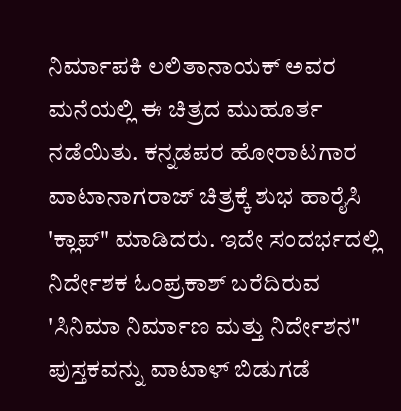ನಿರ್ಮಾಪಕಿ ಲಲಿತಾನಾಯಕ್ ಅವರ ಮನೆಯಲ್ಲಿ ಈ ಚಿತ್ರದ ಮುಹೂರ್ತ ನಡೆಯಿತು. ಕನ್ನಡಪರ ಹೋರಾಟಗಾರ ವಾಟಾನಾಗರಾಜ್ ಚಿತ್ರಕ್ಕೆ ಶುಭ ಹಾರೈಸಿ 'ಕ್ಲಾಪ್" ಮಾಡಿದರು. ಇದೇ ಸಂದರ್ಭದಲ್ಲಿ ನಿರ್ದೇಶಕ ಓಂಪ್ರಕಾಶ್ ಬರೆದಿರುವ 'ಸಿನಿಮಾ ನಿರ್ಮಾಣ ಮತ್ತು ನಿರ್ದೇಶನ" ಪುಸ್ತಕವನ್ನು ವಾಟಾಳ್ ಬಿಡುಗಡೆ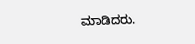ಮಾಡಿದರು.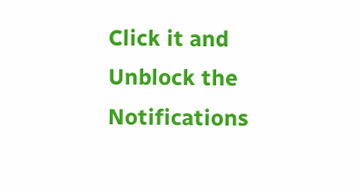Click it and Unblock the Notifications